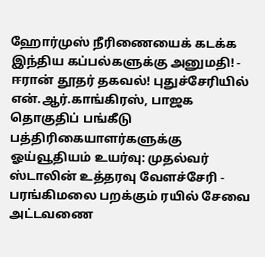ஹோர்முஸ் நீரிணையைக் கடக்க இந்திய கப்பல்களுக்கு அனுமதி! - ஈரான் தூதர் தகவல்! புதுச்சேரியில் என்.ஆர்.காங்கிரஸ், பாஜக தொகுதிப் பங்கீடு பத்திரிகையாளர்களுக்கு ஓய்வூதியம் உயர்வு: முதல்வர் ஸ்டாலின் உத்தரவு வேளச்சேரி - பரங்கிமலை பறக்கும் ரயில் சேவை அட்டவணை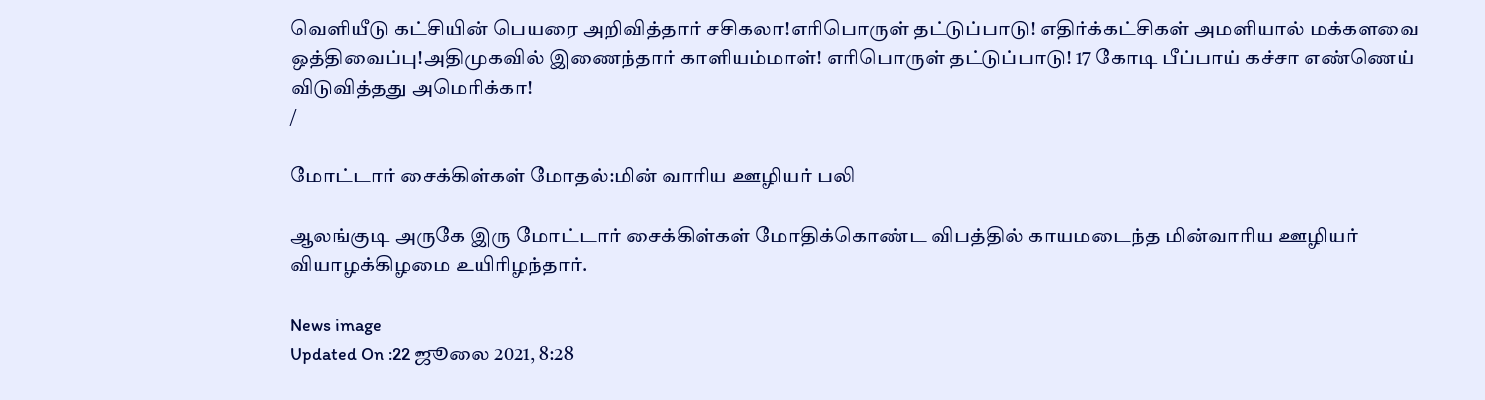வெளியீடு கட்சியின் பெயரை அறிவித்தார் சசிகலா!எரிபொருள் தட்டுப்பாடு! எதிர்க்கட்சிகள் அமளியால் மக்களவை ஒத்திவைப்பு!அதிமுகவில் இணைந்தார் காளியம்மாள்! எரிபொருள் தட்டுப்பாடு! 17 கோடி பீப்பாய் கச்சா எண்ணெய் விடுவித்தது அமெரிக்கா!
/

மோட்டார் சைக்கிள்கள் மோதல்:மின் வாரிய ஊழியர் பலி

ஆலங்குடி அருகே இரு மோட்டார் சைக்கிள்கள் மோதிக்கொண்ட விபத்தில் காயமடைந்த மின்வாரிய ஊழியர் வியாழக்கிழமை உயிரிழந்தார்.

News image
Updated On :22 ஜூலை 2021, 8:28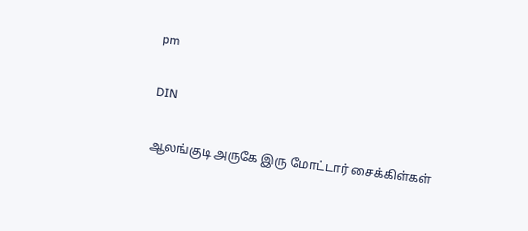pm

DIN

ஆலங்குடி அருகே இரு மோட்டார் சைக்கிள்கள்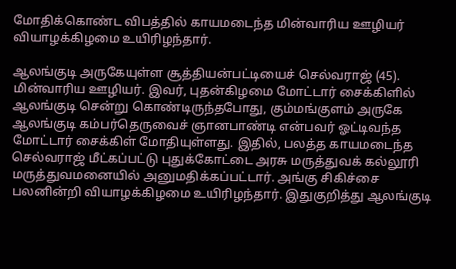மோதிக்கொண்ட விபத்தில் காயமடைந்த மின்வாரிய ஊழியர் வியாழக்கிழமை உயிரிழந்தார்.

ஆலங்குடி அருகேயுள்ள சூத்தியன்பட்டியைச் செல்வராஜ் (45). மின்வாரிய ஊழியர். இவர், புதன்கிழமை மோட்டார் சைக்கிளில் ஆலங்குடி சென்று கொண்டிருந்தபோது, கும்மங்குளம் அருகே ஆலங்குடி கம்பர்தெருவைச் ஞானபாண்டி என்பவர் ஓட்டிவந்த மோட்டார் சைக்கிள் மோதியுள்ளது. இதில், பலத்த காயமடைந்த செல்வராஜ் மீட்கப்பட்டு புதுக்கோட்டை அரசு மருத்துவக் கல்லூரி மருத்துவமனையில் அனுமதிக்கப்பட்டார். அங்கு சிகிச்சை பலனின்றி வியாழக்கிழமை உயிரிழந்தார். இதுகுறித்து ஆலங்குடி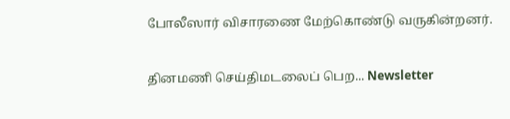போலீஸார் விசாரணை மேற்கொண்டு வருகின்றனர்.

தினமணி செய்திமடலைப் பெற... Newsletter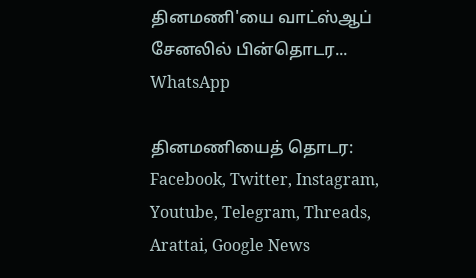தினமணி'யை வாட்ஸ்ஆப் சேனலில் பின்தொடர... WhatsApp

தினமணியைத் தொடர: Facebook, Twitter, Instagram, Youtube, Telegram, Threads, Arattai, Google News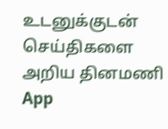உடனுக்குடன் செய்திகளை அறிய தினமணி App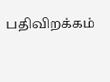பதிவிறக்கம்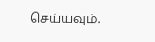செய்யவும்.